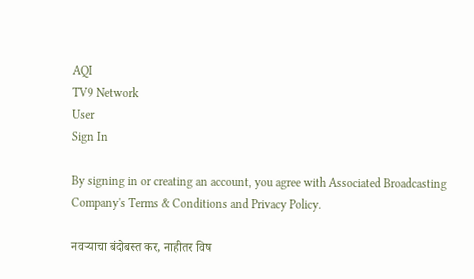AQI
TV9 Network
User
Sign In

By signing in or creating an account, you agree with Associated Broadcasting Company's Terms & Conditions and Privacy Policy.

नवऱ्याचा बंदोबस्त कर, नाहीतर विष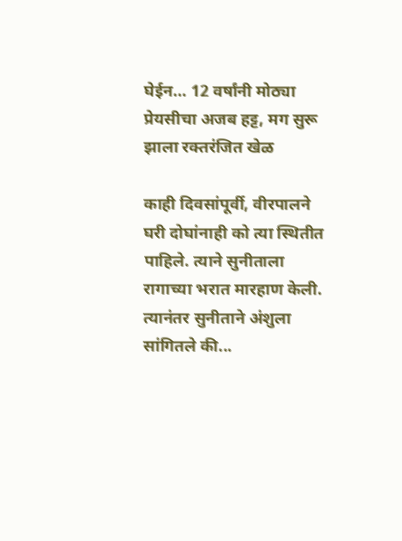घेईन… 12 वर्षांनी मोठ्या प्रेयसीचा अजब हट्ट, मग सुरू झाला रक्तरंजित खेळ

काही दिवसांपूर्वी, वीरपालने घरी दोघांनाही को त्या स्थितीत पाहिले. त्याने सुनीताला रागाच्या भरात मारहाण केली. त्यानंतर सुनीताने अंशुला सांगितले की...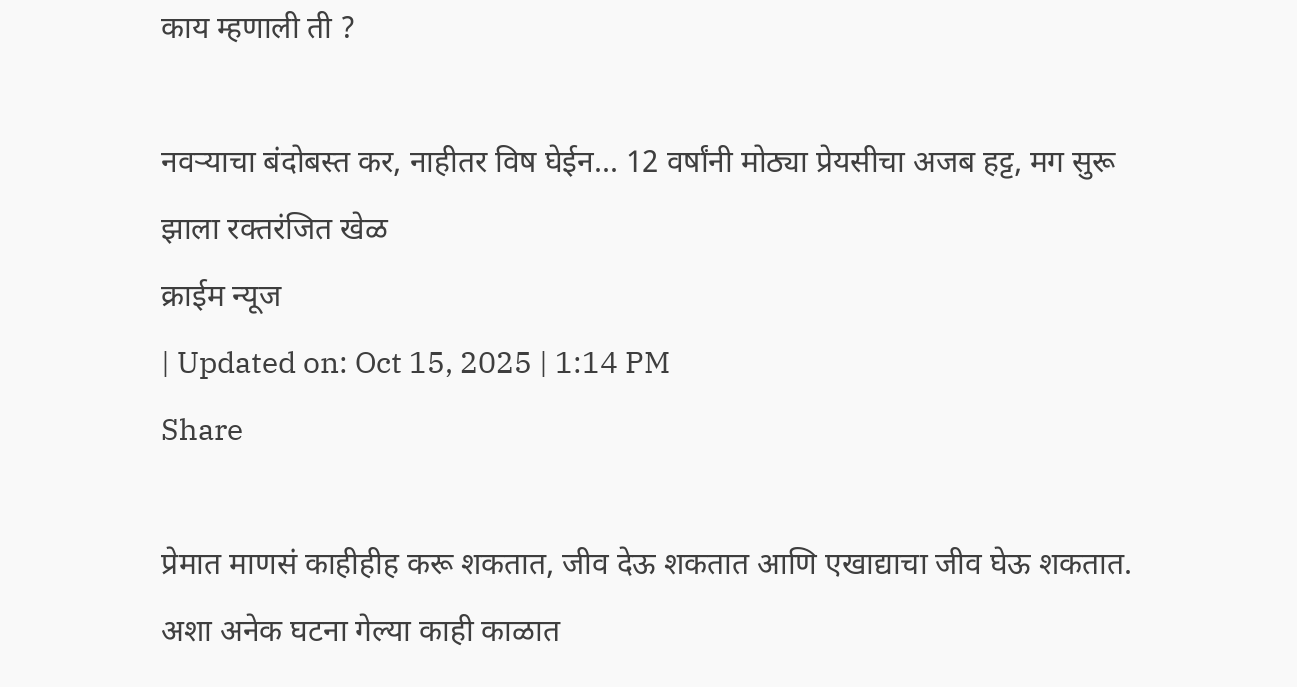काय म्हणाली ती ?

नवऱ्याचा बंदोबस्त कर, नाहीतर विष घेईन... 12 वर्षांनी मोठ्या प्रेयसीचा अजब हट्ट, मग सुरू झाला रक्तरंजित खेळ
क्राईम न्यूज
| Updated on: Oct 15, 2025 | 1:14 PM
Share

प्रेमात माणसं काहीहीह करू शकतात, जीव देऊ शकतात आणि एखाद्याचा जीव घेऊ शकतात. अशा अनेक घटना गेल्या काही काळात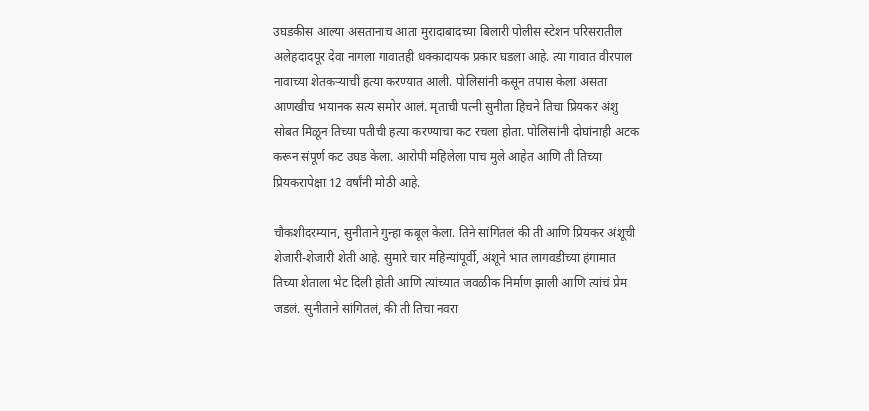उघडकीस आल्या असतानाच आता मुरादाबादच्या बिलारी पोलीस स्टेशन परिसरातील अलेहदादपूर देवा नागला गावातही धक्कादायक प्रकार घडला आहे. त्या गावात वीरपाल नावाच्या शेतकऱ्याची हत्या करण्यात आली. पोलिसांनी कसून तपास केला असता आणखीच भयानक सत्य समोर आलं. मृताची पत्नी सुनीता हिचने तिचा प्रियकर अंशु सोबत मिळून तिच्या पतीची हत्या करण्याचा कट रचला होता. पोलिसांनी दोघांनाही अटक करून संपूर्ण कट उघड केला. आरोपी महिलेला पाच मुले आहेत आणि ती तिच्या प्रियकरापेक्षा 12 वर्षांनी मोठी आहे.

चौकशीदरम्यान, सुनीताने गुन्हा कबूल केला. तिने सांगितलं की ती आणि प्रियकर अंशूची शेजारी-शेजारी शेती आहे. सुमारे चार महिन्यांपूर्वी, अंशूने भात लागवडीच्या हंगामात तिच्या शेताला भेट दिली होती आणि त्यांच्यात जवळीक निर्माण झाली आणि त्यांचं प्रेम जडलं. सुनीताने सांगितलं, की ती तिचा नवरा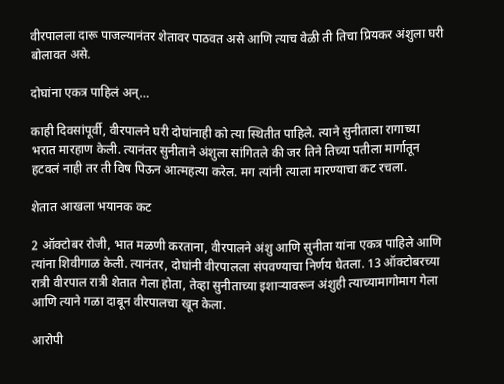वीरपालला दारू पाजल्यानंतर शेतावर पाठवत असे आणि त्याच वेळी ती तिचा प्रियकर अंशुला घरी बोलावत असे.

दोघांना एकत्र पाहिलं अन्…

काही दिवसांपूर्वी, वीरपालने घरी दोघांनाही को त्या स्थितीत पाहिले. त्याने सुनीताला रागाच्या भरात मारहाण केली. त्यानंतर सुनीताने अंशुला सांगितले की जर तिने तिच्या पतीला मार्गातून हटवलं नाही तर ती विष पिऊन आत्महत्या करेल. मग त्यांनी त्याला मारण्याचा कट रचला.

शेतात आखला भयानक कट

2 ऑक्टोबर रोजी, भात मळणी करताना, वीरपालने अंशु आणि सुनीता यांना एकत्र पाहिले आणि त्यांना शिवीगाळ केली. त्यानंतर, दोघांनी वीरपालला संपवण्याचा निर्णय घेतला. 13 ऑक्टोबरच्या रात्री वीरपाल रात्री शेतात गेला होता, तेव्हा सुनीताच्या इशाऱ्यावरून अंशुही त्याच्यामागोमाग गेला आणि त्याने गळा दाबून वीरपालचा खून केला.

आरोपी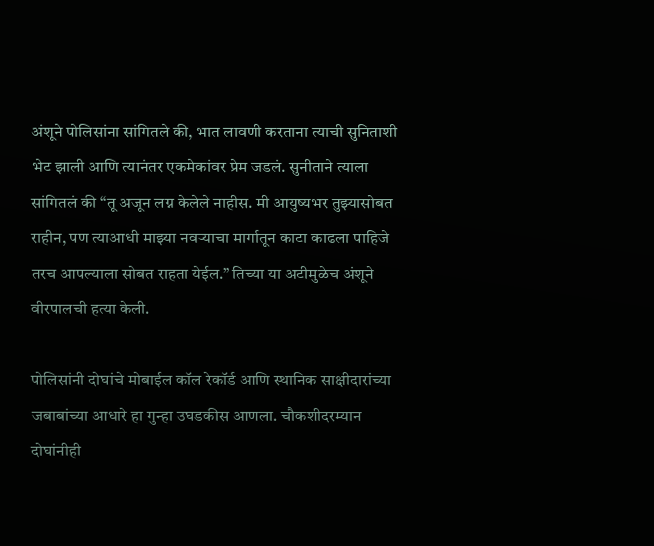अंशूने पोलिसांना सांगितले की, भात लावणी करताना त्याची सुनिताशी भेट झाली आणि त्यानंतर एकमेकांवर प्रेम जडलं. सुनीताने त्याला सांगितलं की “तू अजून लग्न केलेले नाहीस. मी आयुष्यभर तुझ्यासोबत राहीन, पण त्याआधी माझ्या नवऱ्याचा मार्गातून काटा काढला पाहिजे तरच आपल्याला सोबत राहता येईल.” तिच्या या अटीमुळेच अंशूने वीरपालची हत्या केली.

पोलिसांनी दोघांचे मोबाईल कॉल रेकॉर्ड आणि स्थानिक साक्षीदारांच्या जबाबांच्या आधारे हा गुन्हा उघडकीस आणला. चौकशीदरम्यान दोघांनीही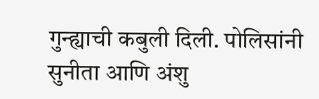गुन्ह्याची कबुली दिली. पोलिसांनी सुनीता आणि अंशु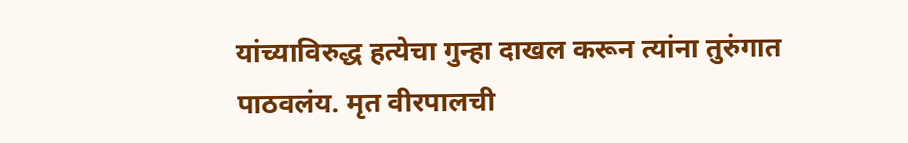यांच्याविरुद्ध हत्येचा गुन्हा दाखल करून त्यांना तुरुंगात पाठवलंय. मृत वीरपालची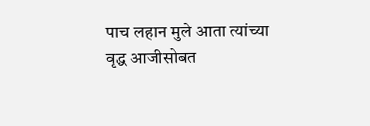पाच लहान मुले आता त्यांच्या वृद्ध आजीसोबत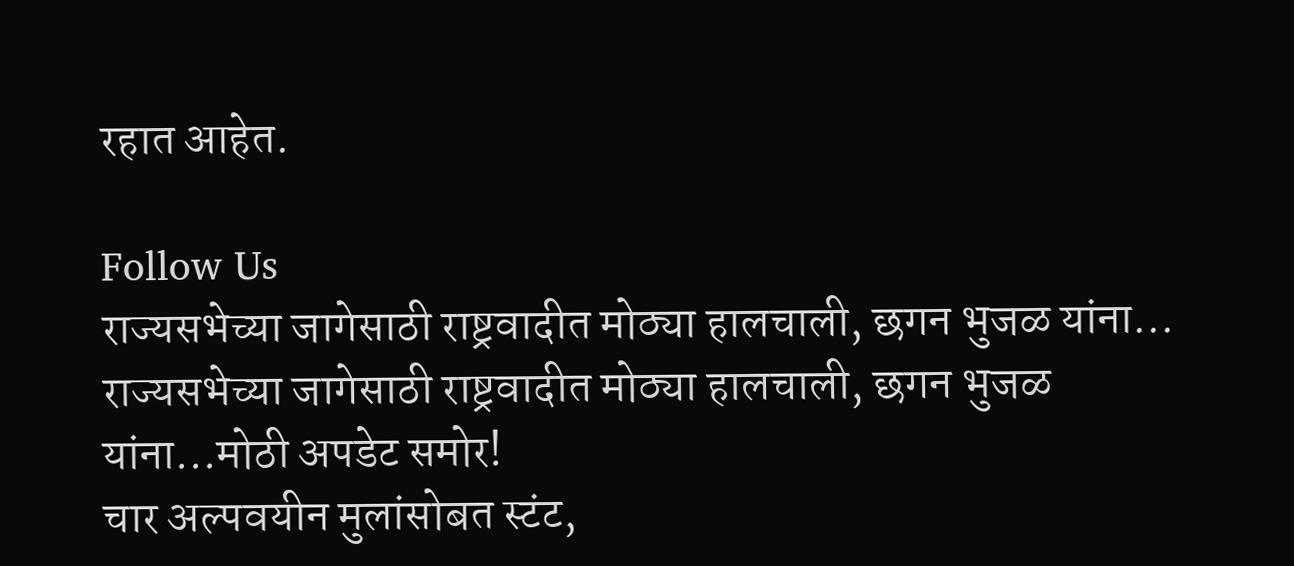रहात आहेत.

Follow Us
राज्यसभेच्या जागेसाठी राष्ट्रवादीत मोठ्या हालचाली, छगन भुजळ यांना...
राज्यसभेच्या जागेसाठी राष्ट्रवादीत मोठ्या हालचाली, छगन भुजळ यांना...मोठी अपडेट समोर!
चार अल्पवयीन मुलांसोबत स्टंट,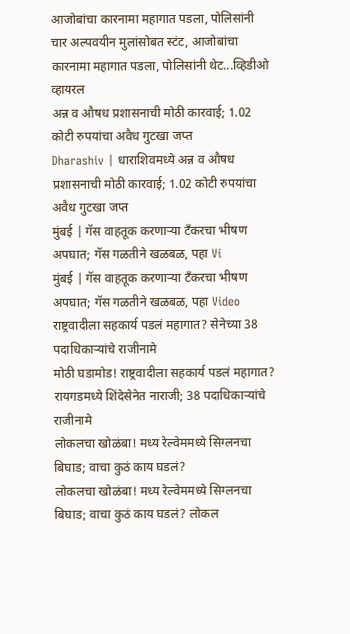आजोबांचा कारनामा महागात पडला, पोलिसांनी
चार अल्पवयीन मुलांसोबत स्टंट, आजोबांचा कारनामा महागात पडला, पोलिसांनी थेट...व्हिडीओ व्हायरल
अन्न व औषध प्रशासनाची मोठी कारवाई; 1.02 कोटी रुपयांचा अवैध गुटखा जप्त
Dharashiv | धाराशिवमध्ये अन्न व औषध प्रशासनाची मोठी कारवाई; 1.02 कोटी रुपयांचा अवैध गुटखा जप्त
मुंबई | गॅस वाहतूक करणाऱ्या टँकरचा भीषण अपघात; गॅस गळतीने खळबळ, पहा Vi
मुंबई | गॅस वाहतूक करणाऱ्या टँकरचा भीषण अपघात; गॅस गळतीने खळबळ, पहा Video
राष्ट्रवादीला सहकार्य पडलं महागात? सेनेच्या 38 पदाधिकाऱ्यांचे राजीनामे
मोठी घडामोड! राष्ट्रवादीला सहकार्य पडलं महागात? रायगडमध्ये शिंदेसेनेत नाराजी; 38 पदाधिकाऱ्यांचे राजीनामे
लोकलचा खोळंबा! मध्य रेल्वेममध्ये सिग्लनचा बिघाड; वाचा कुठं काय घडलं?
लोकलचा खोळंबा! मध्य रेल्वेममध्ये सिग्लनचा बिघाड; वाचा कुठं काय घडलं? लोकल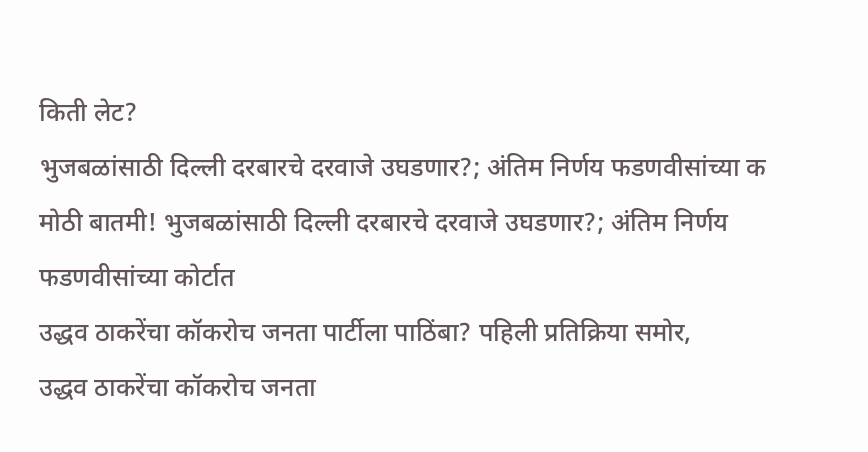किती लेट?
भुजबळांसाठी दिल्ली दरबारचे दरवाजे उघडणार?; अंतिम निर्णय फडणवीसांच्या क
मोठी बातमी! भुजबळांसाठी दिल्ली दरबारचे दरवाजे उघडणार?; अंतिम निर्णय फडणवीसांच्या कोर्टात
उद्धव ठाकरेंचा कॉकरोच जनता पार्टीला पाठिंबा? पहिली प्रतिक्रिया समोर,
उद्धव ठाकरेंचा कॉकरोच जनता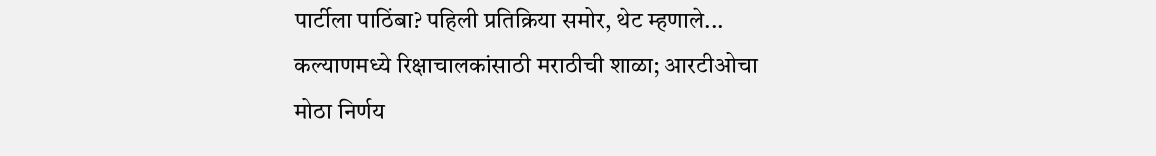पार्टीला पाठिंबा? पहिली प्रतिक्रिया समोर, थेट म्हणाले...
कल्याणमध्ये रिक्षाचालकांसाठी मराठीची शाळा; आरटीओचा मोठा निर्णय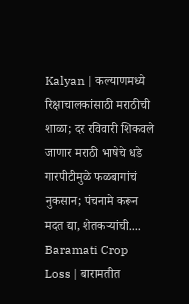Kalyan | कल्याणमध्ये रिक्षाचालकांसाठी मराठीची शाळा; दर रविवारी शिकवले जाणार मराठी भाषेचे धडे
गारपीटीमुळे फळबागांचं नुकसान; पंचनामे करून मदत द्या, शेतकऱ्यांची....
Baramati Crop Loss | बारामतीत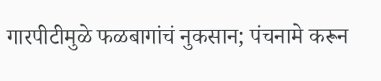गारपीटीमुळे फळबागांचं नुकसान; पंचनामे करून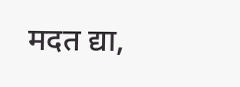मदत द्या,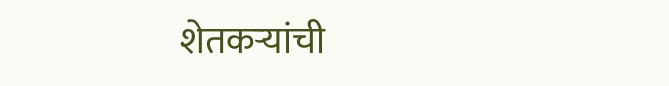शेतकऱ्यांची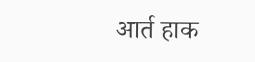आर्त हाक